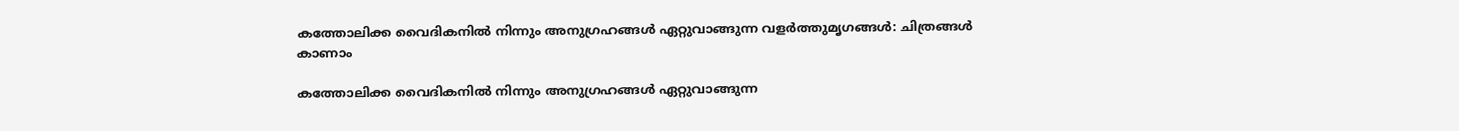കത്തോലിക്ക വൈദികനില്‍ നിന്നും അനുഗ്രഹങ്ങള്‍ ഏറ്റുവാങ്ങുന്ന വളര്‍ത്തുമൃഗങ്ങള്‍: ചിത്രങ്ങള്‍ കാണാം

കത്തോലിക്ക വൈദികനില്‍ നിന്നും അനുഗ്രഹങ്ങള്‍ ഏറ്റുവാങ്ങുന്ന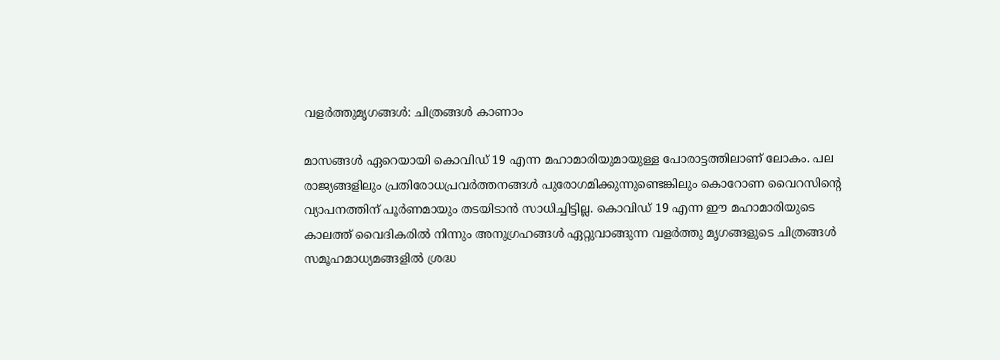വളര്‍ത്തുമൃഗങ്ങള്‍: ചിത്രങ്ങള്‍ കാണാം

മാസങ്ങള്‍ ഏറെയായി കൊവിഡ് 19 എന്ന മഹാമാരിയുമായുള്ള പോരാട്ടത്തിലാണ് ലോകം. പല രാജ്യങ്ങളിലും പ്രതിരോധപ്രവര്‍ത്തനങ്ങള്‍ പുരോഗമിക്കുന്നുണ്ടെങ്കിലും കൊറോണ വൈറസിന്റെ വ്യാപനത്തിന് പൂര്‍ണമായും തടയിടാന്‍ സാധിച്ചിട്ടില്ല. കൊവിഡ് 19 എന്ന ഈ മഹാമാരിയുടെ കാലത്ത് വൈദികരില്‍ നിന്നും അനുഗ്രഹങ്ങള്‍ ഏറ്റുവാങ്ങുന്ന വളര്‍ത്തു മൃഗങ്ങളുടെ ചിത്രങ്ങള്‍ സമൂഹമാധ്യമങ്ങളില്‍ ശ്രദ്ധ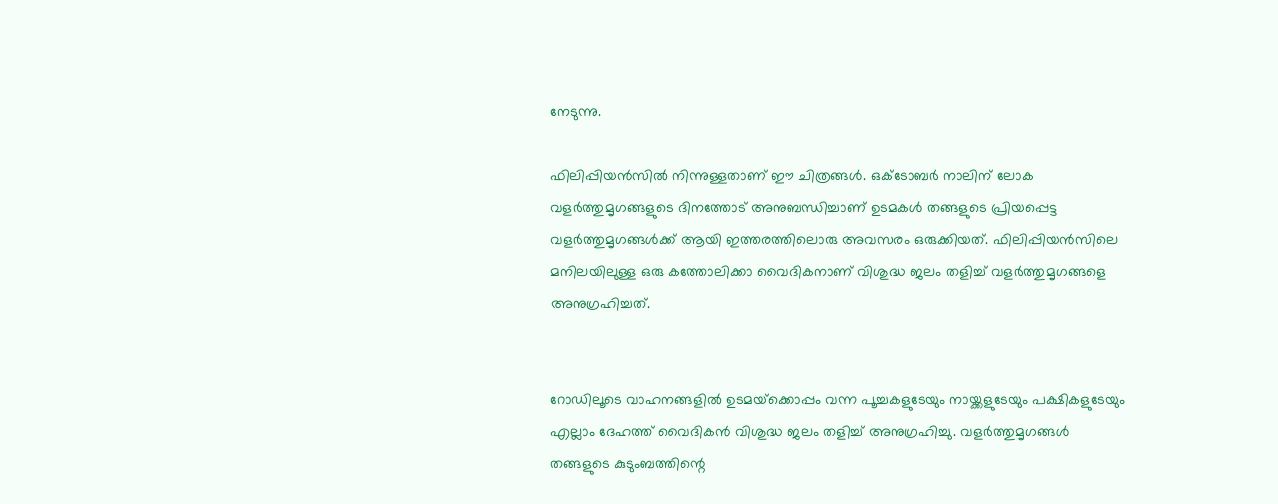നേടുന്നു.

ഫിലിപ്പിയന്‍സില്‍ നിന്നുള്ളതാണ് ഈ ചിത്രങ്ങള്‍. ഒക്ടോബര്‍ നാലിന് ലോക വളര്‍ത്തുമൃഗങ്ങളുടെ ദിനത്തോട് അനുബന്ധിച്ചാണ് ഉടമകള്‍ തങ്ങളുടെ പ്രിയപ്പെട്ട വളര്‍ത്തുമൃഗങ്ങള്‍ക്ക് ആയി ഇത്തരത്തിലൊരു അവസരം ഒരുക്കിയത്. ഫിലിപ്പിയന്‍സിലെ മനിലയിലുള്ള ഒരു കത്തോലിക്കാ വൈദികനാണ് വിശുദ്ധ ജലം തളിച്ച് വളര്‍ത്തുമൃഗങ്ങളെ അനുഗ്രഹിച്ചത്.


റോഡിലൂടെ വാഹനങ്ങളില്‍ ഉടമയ്‌ക്കൊപ്പം വന്ന പൂച്ചകളുടേയും നായ്ക്കളുടേയും പക്ഷികളുടേയും എല്ലാം ദേഹത്ത് വൈദികന്‍ വിശുദ്ധ ജലം തളിച്ച് അനുഗ്രഹിച്ചു. വളര്‍ത്തുമൃഗങ്ങള്‍ തങ്ങളുടെ കുടുംബത്തിന്റെ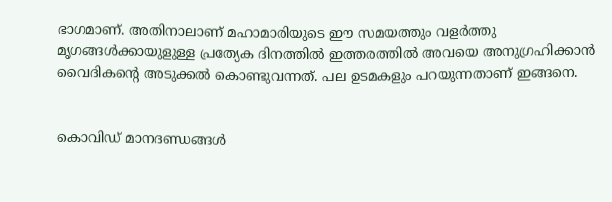ഭാഗമാണ്. അതിനാലാണ് മഹാമാരിയുടെ ഈ സമയത്തും വളര്‍ത്തു മൃഗങ്ങള്‍ക്കായുളുള്ള പ്രത്യേക ദിനത്തില്‍ ഇത്തരത്തില്‍ അവയെ അനുഗ്രഹിക്കാന്‍ വൈദികന്റെ അടുക്കല്‍ കൊണ്ടുവന്നത്. പല ഉടമകളും പറയുന്നതാണ് ഇങ്ങനെ.


കൊവിഡ് മാനദണ്ഡങ്ങള്‍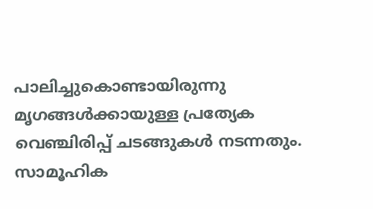പാലിച്ചുകൊണ്ടായിരുന്നു മൃഗങ്ങള്‍ക്കായുള്ള പ്രത്യേക വെഞ്ചിരിപ്പ് ചടങ്ങുകള്‍ നടന്നതും. സാമൂഹിക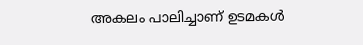അകലം പാലിച്ചാണ് ഉടമകള്‍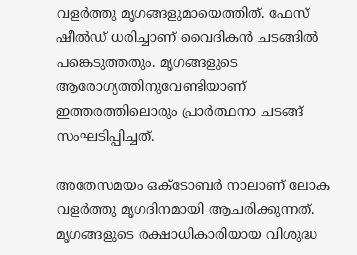വളര്‍ത്തു മൃഗങ്ങളുമായെത്തിത്. ഫേസ് ഷീല്‍ഡ് ധരിച്ചാണ് വൈദികന്‍ ചടങ്ങില്‍ പങ്കെടുത്തതും. മൃഗങ്ങളുടെ ആരോഗ്യത്തിനുവേണ്ടിയാണ് ഇത്തരത്തിലൊരും പ്രാര്‍ത്ഥനാ ചടങ്ങ് സംഘടിപ്പിച്ചത്.

അതേസമയം ഒക്ടോബര്‍ നാലാണ് ലോക വളര്‍ത്തു മൃഗദിനമായി ആചരിക്കുന്നത്. മൃഗങ്ങളുടെ രക്ഷാധികാരിയായ വിശുദ്ധ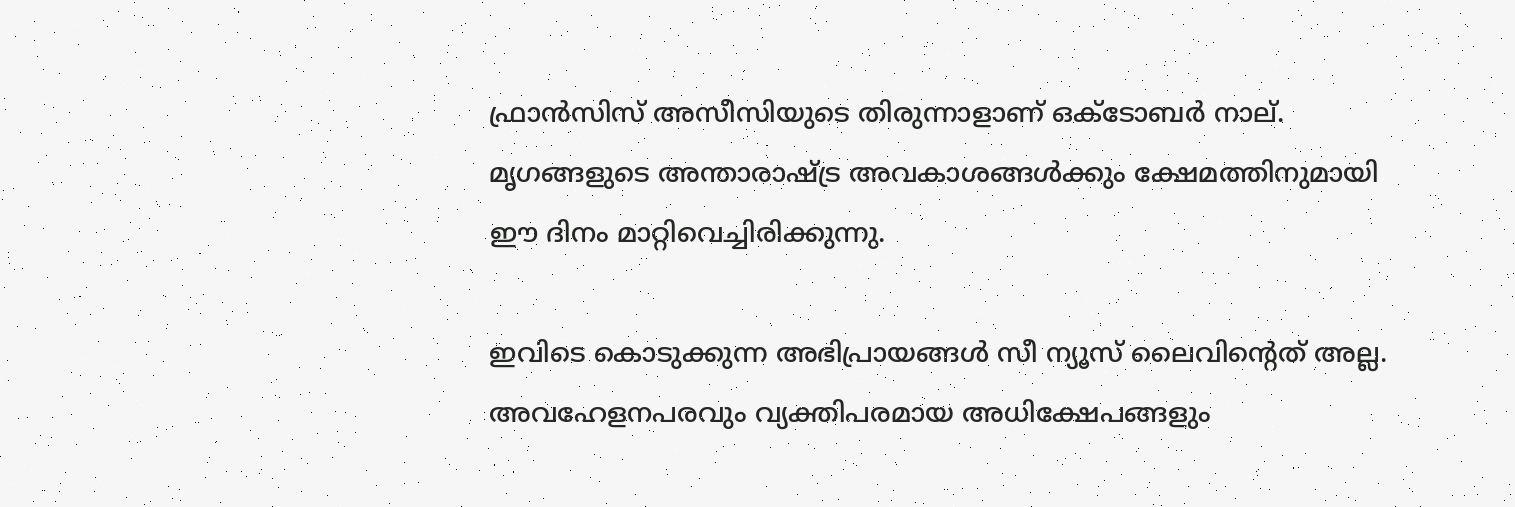ഫ്രാന്‍സിസ് അസീസിയുടെ തിരുന്നാളാണ് ഒക്ടോബര്‍ നാല്. മൃഗങ്ങളുടെ അന്താരാഷ്ട്ര അവകാശങ്ങള്‍ക്കും ക്ഷേമത്തിനുമായി ഈ ദിനം മാറ്റിവെച്ചിരിക്കുന്നു.

ഇവിടെ കൊടുക്കുന്ന അഭിപ്രായങ്ങള്‍ സീ ന്യൂസ് ലൈവിന്റെത് അല്ല. അവഹേളനപരവും വ്യക്തിപരമായ അധിക്ഷേപങ്ങളും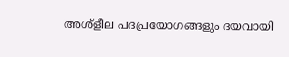അശ്‌ളീല പദപ്രയോഗങ്ങളും ദയവായി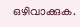ഒഴിവാക്കുക.